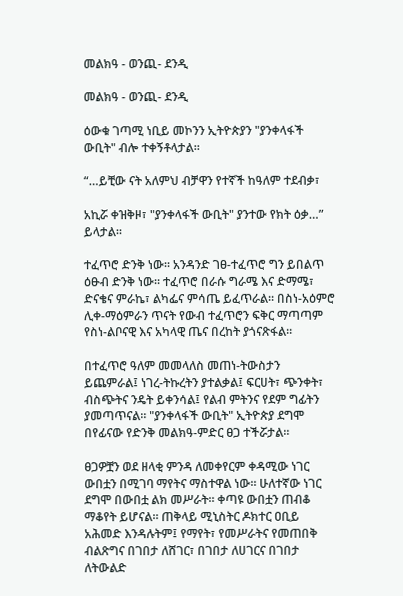መልክዓ - ወንጪ- ደንዲ

መልክዓ - ወንጪ- ደንዲ

ዕውቁ ገጣሚ ነቢይ መኮንን ኢትዮጵያን "ያንቀላፋች ውቢት" ብሎ ተቀኝቶላታል።

“…ይቺው ናት አለምህ ብቻዋን የተኛች ከዓለም ተደብቃ፣

አኪሯ ቀዝቅዞ፣ "ያንቀላፋች ውቢት" ያንተው የክት ዕቃ…” ይላታል።

ተፈጥሮ ድንቅ ነው። አንዳንድ ገፀ-ተፈጥሮ ግን ይበልጥ ዕፁብ ድንቅ ነው። ተፈጥሮ በራሱ ግራሜ እና ድማሜ፣ ድናቄና ምራኬ፣ ልካፌና ምሳጤ ይፈጥራል። በስነ-አዕምሮ ሊቀ-ማዕምራን ጥናት የውብ ተፈጥሮን ፍቅር ማጣጣም የስነ-ልቦናዊ እና አካላዊ ጤና በረከት ያጎናጽፋል።

በተፈጥሮ ዓለም መመላለስ መጠነ-ትውስታን ይጨምራል፤ ነገረ-ትኩረትን ያተልቃል፤ ፍርሀት፣ ጭንቀት፣ ብስጭትና ንዴት ይቀንሳል፤ የልብ ምትንና የደም ግፊትን ያመጣጥናል። "ያንቀላፋች ውቢት" ኢትዮጵያ ደግሞ በየፊናው የድንቅ መልክዓ-ምድር ፀጋ ተችሯታል።

ፀጋዎቿን ወደ ዘላቂ ምንዳ ለመቀየርም ቀዳሚው ነገር ውበቷን በሚገባ ማየትና ማስተዋል ነው። ሁለተኛው ነገር ደግሞ በውበቷ ልክ መሥራት። ቀጣዩ ውበቷን ጠብቆ ማቆየት ይሆናል። ጠቅላይ ሚኒስትር ዶክተር ዐቢይ አሕመድ እንዳሉትም፤ የማየት፣ የመሥራትና የመጠበቅ ብልጽግና በገበታ ለሸገር፣ በገበታ ለሀገርና በገበታ ለትውልድ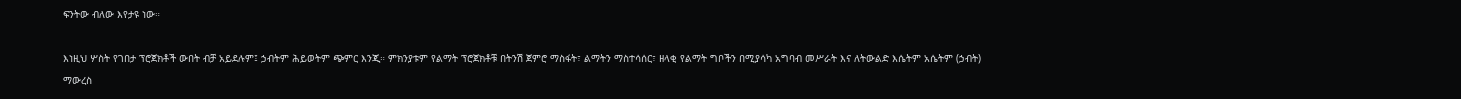ፍንትው ብለው እየታዩ ነው።

እነዚህ ሦስት የገበታ ፕሮጀክቶች ውበት ብቻ አይደሉም፤ ኃብትም ሕይወትም ጭምር እንጂ። ምክንያቱም የልማት ፕሮጀክቶቹ በትንሽ ጀምሮ ማስፋት፣ ልማትን ማስተሳሰር፣ ዘላቂ የልማት ግቦችን በሚያሳካ አግባብ መሥራት እና ለትውልድ እሴትም አሴትም (ኃብት) ማውረስ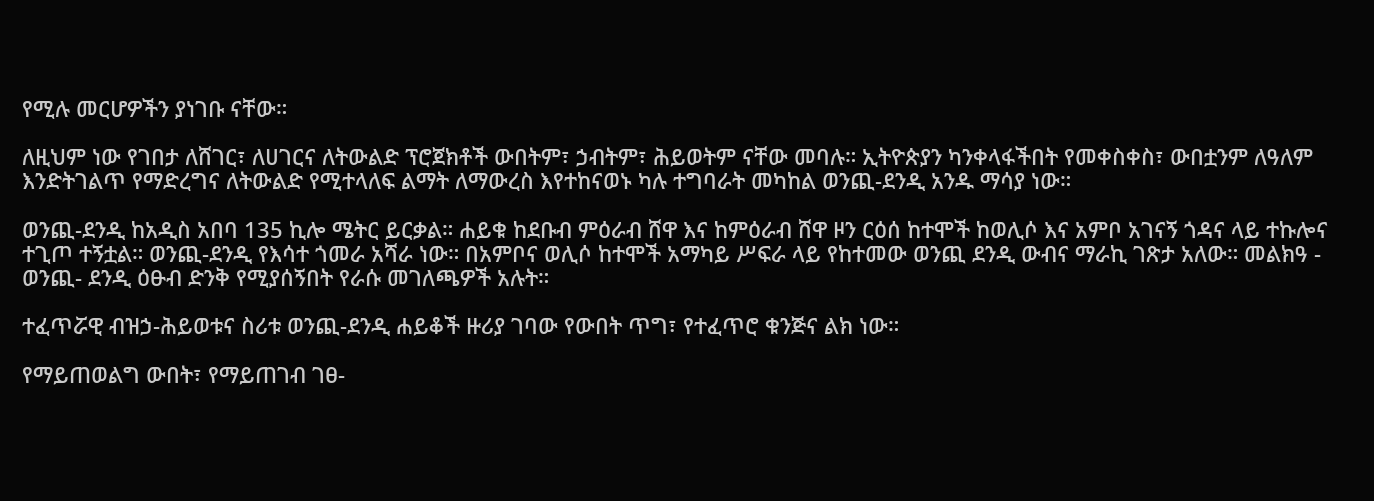የሚሉ መርሆዎችን ያነገቡ ናቸው።

ለዚህም ነው የገበታ ለሸገር፣ ለሀገርና ለትውልድ ፕሮጀክቶች ውበትም፣ ኃብትም፣ ሕይወትም ናቸው መባሉ። ኢትዮጵያን ካንቀላፋችበት የመቀስቀስ፣ ውበቷንም ለዓለም እንድትገልጥ የማድረግና ለትውልድ የሚተላለፍ ልማት ለማውረስ እየተከናወኑ ካሉ ተግባራት መካከል ወንጪ-ደንዲ አንዱ ማሳያ ነው።

ወንጪ-ደንዲ ከአዲስ አበባ 135 ኪሎ ሜትር ይርቃል። ሐይቁ ከደቡብ ምዕራብ ሸዋ እና ከምዕራብ ሸዋ ዞን ርዕሰ ከተሞች ከወሊሶ እና አምቦ አገናኝ ጎዳና ላይ ተኩሎና ተጊጦ ተኝቷል። ወንጪ-ደንዲ የእሳተ ጎመራ አሻራ ነው። በአምቦና ወሊሶ ከተሞች አማካይ ሥፍራ ላይ የከተመው ወንጪ ደንዲ ውብና ማራኪ ገጽታ አለው። መልክዓ - ወንጪ- ደንዲ ዕፁብ ድንቅ የሚያሰኝበት የራሱ መገለጫዎች አሉት።

ተፈጥሯዊ ብዝኃ-ሕይወቱና ስሪቱ ወንጪ-ደንዲ ሐይቆች ዙሪያ ገባው የውበት ጥግ፣ የተፈጥሮ ቁንጅና ልክ ነው።

የማይጠወልግ ውበት፣ የማይጠገብ ገፀ-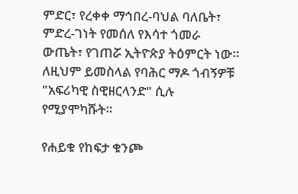ምድር፣ የረቀቀ ማኅበረ-ባህል ባለቤት፣ ምድረ-ገነት የመሰለ የእሳተ ጎመራ ውጤት፣ የገጠሯ ኢትዮጵያ ትዕምርት ነው። ለዚህም ይመስላል የባሕር ማዶ ጎብኝዎቹ "አፍሪካዊ ስዊዘርላንድ" ሲሉ የሚያሞካሹት።

የሐይቁ የከፍታ ቁንጮ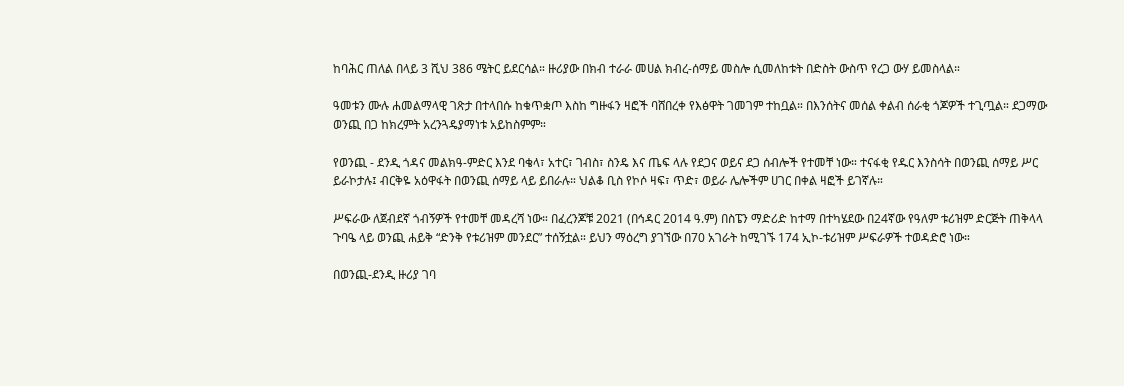ከባሕር ጠለል በላይ 3 ሺህ 386 ሜትር ይደርሳል። ዙሪያው በክብ ተራራ መሀል ክብረ-ሰማይ መስሎ ሲመለከቱት በድስት ውስጥ የረጋ ውሃ ይመስላል።

ዓመቱን ሙሉ ሐመልማላዊ ገጽታ በተላበሱ ከቁጥቋጦ እስከ ግዙፋን ዛፎች ባሸበረቀ የእፅዋት ገመገም ተከቧል። በእንሰትና መሰል ቀልብ ሰራቂ ጎጆዎች ተጊጧል። ደጋማው ወንጪ በጋ ከክረምት አረንጓዴያማነቱ አይከስምም።

የወንጪ - ደንዲ ጎዳና መልክዓ-ምድር እንደ ባቄላ፣ አተር፣ ገብስ፣ ስንዴ እና ጤፍ ላሉ የደጋና ወይና ደጋ ሰብሎች የተመቸ ነው። ተናፋቂ የዱር እንስሳት በወንጪ ሰማይ ሥር ይራኮታሉ፤ ብርቅዬ አዕዋፋት በወንጪ ሰማይ ላይ ይበራሉ። ህልቆ ቢስ የኮሶ ዛፍ፣ ጥድ፣ ወይራ ሌሎችም ሀገር በቀል ዛፎች ይገኛሉ።

ሥፍራው ለጀብደኛ ጎብኝዎች የተመቸ መዳረሻ ነው። በፈረንጆቹ 2021 (በኅዳር 2014 ዓ.ም) በስፔን ማድሪድ ከተማ በተካሄደው በ24ኛው የዓለም ቱሪዝም ድርጅት ጠቅላላ ጉባዔ ላይ ወንጪ ሐይቅ “ድንቅ የቱሪዝም መንደር” ተሰኝቷል። ይህን ማዕረግ ያገኘው በ70 አገራት ከሚገኙ 174 ኢኮ-ቱሪዝም ሥፍራዎች ተወዳድሮ ነው።

በወንጪ-ደንዲ ዙሪያ ገባ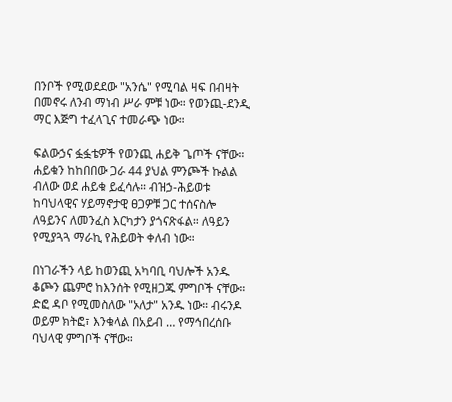በንቦች የሚወደደው "አንሴ" የሚባል ዛፍ በብዛት በመኖሩ ለንብ ማነብ ሥራ ምቹ ነው። የወንጪ-ደንዲ ማር እጅግ ተፈላጊና ተመራጭ ነው።

ፍልውኃና ፏፏቴዎች የወንጪ ሐይቅ ጌጦች ናቸው። ሐይቁን ከከበበው ጋራ 44 ያህል ምንጮች ኩልል ብለው ወደ ሐይቁ ይፈሳሉ። ብዝኃ-ሕይወቱ ከባህላዊና ሃይማኖታዊ ፀጋዎቹ ጋር ተሰናስሎ ለዓይንና ለመንፈስ እርካታን ያጎናጽፋል። ለዓይን የሚያጓጓ ማራኪ የሕይወት ቀለብ ነው።

በነገራችን ላይ ከወንጪ አካባቢ ባህሎች አንዱ ቆጮን ጨምሮ ከእንሰት የሚዘጋጁ ምግቦች ናቸው። ድፎ ዳቦ የሚመስለው "ኦለታ" አንዱ ነው። ብሩንዶ ወይም ክትፎ፣ እንቁላል በአይብ … የማኅበረሰቡ ባህላዊ ምግቦች ናቸው።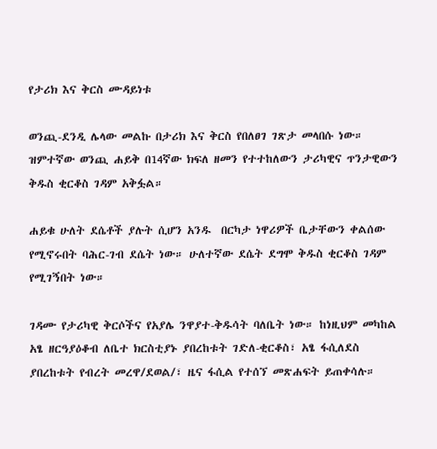የታሪክ እና ቅርስ ሙዳይነቱ

ወንጪ-ደንዲ ሌላው መልኩ በታሪክ እና ቅርስ የበለፀገ ገጽታ መላበሱ ነው። ዝምተኛው ወንጪ ሐይቅ በ14ኛው ክፍለ ዘመን የተተከለውን ታሪካዊና ጥንታዊውን ቅዱስ ቂርቆስ ገዳም አቅፏል።

ሐይቁ ሁለት ደሴቶች ያሉት ሲሆን አንዱ  በርካታ ነዋሪዎች ቤታቸውን ቀልሰው የሚኖሩበት ባሕር-ገብ ደሴት ነው። ሁለተኛው ደሴት ደግሞ ቅዱስ ቂርቆስ ገዳም የሚገኝበት ነው።

ገዳሙ የታሪካዊ ቅርሶችና የአያሌ ንዋያተ-ቅዱሳት ባለቤት ነው። ከነዚህም መካከል አፄ ዘርዓያዕቆብ ለቤተ ክርስቲያኑ ያበረከቱት ገድለ-ቂርቆስ፣ አፄ ፋሲለደስ ያበረከቱት የብረት መረዋ/ደወል/፣ ዜና ፋሲል የተሰኘ መጽሐፍት ይጠቀሳሉ።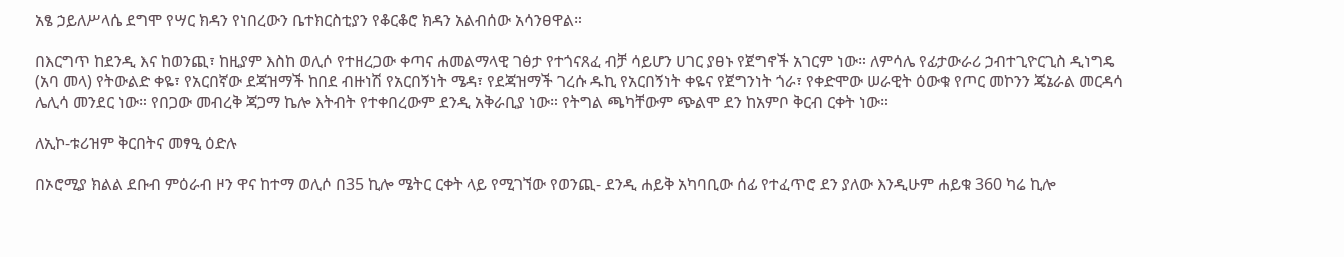አፄ ኃይለሥላሴ ደግሞ የሣር ክዳን የነበረውን ቤተክርስቲያን የቆርቆሮ ክዳን አልብሰው አሳንፀዋል።

በእርግጥ ከደንዲ እና ከወንጪ፣ ከዚያም እስከ ወሊሶ የተዘረጋው ቀጣና ሐመልማላዊ ገፅታ የተጎናጸፈ ብቻ ሳይሆን ሀገር ያፀኑ የጀግኖች አገርም ነው። ለምሳሌ የፊታውራሪ ኃብተጊዮርጊስ ዲነግዴ (አባ መላ) የትውልድ ቀዬ፣ የአርበኛው ደጃዝማች ከበደ ብዙነሽ የአርበኝነት ሜዳ፣ የደጃዝማች ገረሱ ዱኪ የአርበኝነት ቀዬና የጀግንነት ጎራ፣ የቀድሞው ሠራዊት ዕውቁ የጦር መኮንን ጄኔራል መርዳሳ ሌሊሳ መንደር ነው። የበጋው መብረቅ ጃጋማ ኬሎ እትብት የተቀበረውም ደንዲ አቅራቢያ ነው። የትግል ጫካቸውም ጭልሞ ደን ከአምቦ ቅርብ ርቀት ነው።

ለኢኮ-ቱሪዝም ቅርበትና መፃዒ ዕድሉ

በኦሮሚያ ክልል ደቡብ ምዕራብ ዞን ዋና ከተማ ወሊሶ በ35 ኪሎ ሜትር ርቀት ላይ የሚገኘው የወንጪ- ደንዲ ሐይቅ አካባቢው ሰፊ የተፈጥሮ ደን ያለው እንዲሁም ሐይቁ 360 ካሬ ኪሎ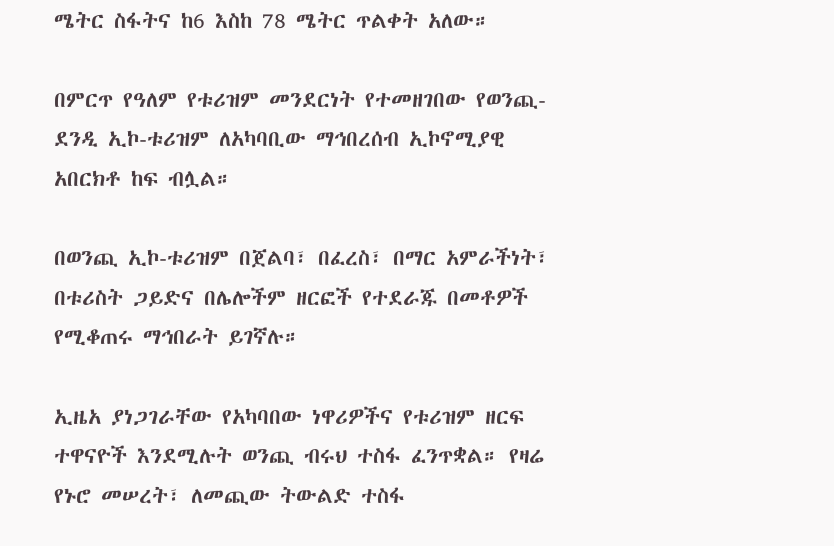ሜትር ስፋትና ከ6 እስከ 78 ሜትር ጥልቀት አለው።

በምርጥ የዓለም የቱሪዝም መንደርነት የተመዘገበው የወንጪ-ደንዲ ኢኮ-ቱሪዝም ለአካባቢው ማኅበረሰብ ኢኮኖሚያዊ አበርክቶ ከፍ ብሏል።

በወንጪ ኢኮ-ቱሪዝም በጀልባ፣ በፈረስ፣ በማር አምራችነት፣ በቱሪስት ጋይድና በሌሎችም ዘርፎች የተደራጁ በመቶዎች የሚቆጠሩ ማኅበራት ይገኛሉ።

ኢዜአ ያነጋገራቸው የአካባበው ነዋሪዎችና የቱሪዝም ዘርፍ ተዋናዮች እንደሚሉት ወንጪ ብሩህ ተስፋ ፈንጥቋል። የዛሬ የኑሮ መሠረት፣ ለመጪው ትውልድ ተስፋ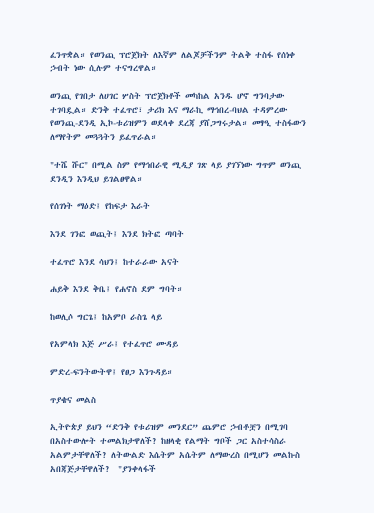ፈንጥቋል። የወንጪ ፕሮጀክት ለእኛም ለልጆቻችንም ትልቅ ተስፋ የሰነቀ ኃብት ነው ሲሉም ተናግረዋል።

ወንጪ የገበታ ለሀገር ሦስት ፕሮጀክቶች መካከል አንዱ ሆኖ ግንባታው ተገባዷል። ድንቅ ተፈጥሮ፣ ታሪክ እና ማራኪ ማኅበረ-ባህል ተዳምረው የወንጪ-ደንዲ ኢኮ-ቱሪዝምን ወደላቀ ደረጃ ያሸጋግሩታል። መፃዒ ተስፋውን ለማየትም መጓጓትን ይፈጥራል።

"ተሼ ሹር" በሚል ስም የማኅበራዊ ሚዲያ ገጽ ላይ ያገኘነው ግጥም ወንጪ ደንዲን እንዲህ ይገልፀዋል።

የሰገነት ማዕድ፤ የከፍታ እራት

እንደ ገንፎ ወጪት፤ እንደ ክትፎ ጣባት

ተፈጥሮ እንደ ሳህን፤ ከተራራው አናት

ሐይቅ እንደ ቅቤ፤ የሐኖስ ደም ግባት።

ከወሊሶ ግርጌ፤ ከአምቦ ራስጌ ላይ

የአምላክ እጅ ሥራ፤ የተፈጥሮ ሙዳይ

ምድረ-ፍንትውትዋ፤ የፀጋ እንጉዳይ።

ጥያቄና መልስ

ኢትዮጵያ ይህን “ድንቅ የቱሪዝም መንደር” ጨምሮ ኃብቶቿን በሚገባ በአስተውሎት ተመልክታዋለች? ከዘላቂ የልማት ግቦች ጋር አስተሳስራ አልምታቸዋለች? ለትውልድ እሴትም አሴትም ለማውረስ በሚሆን መልኩስ አበጃጅታቸዋለች?  "ያንቀላፋች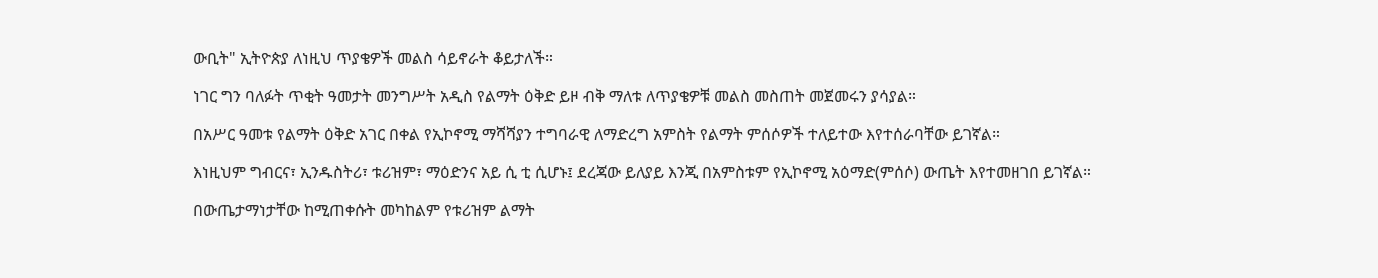ውቢት" ኢትዮጵያ ለነዚህ ጥያቄዎች መልስ ሳይኖራት ቆይታለች።

ነገር ግን ባለፉት ጥቂት ዓመታት መንግሥት አዲስ የልማት ዕቅድ ይዞ ብቅ ማለቱ ለጥያቄዎቹ መልስ መስጠት መጀመሩን ያሳያል።

በአሥር ዓመቱ የልማት ዕቅድ አገር በቀል የኢኮኖሚ ማሻሻያን ተግባራዊ ለማድረግ አምስት የልማት ምሰሶዎች ተለይተው እየተሰራባቸው ይገኛል።

እነዚህም ግብርና፣ ኢንዱስትሪ፣ ቱሪዝም፣ ማዕድንና አይ ሲ ቲ ሲሆኑ፤ ደረጃው ይለያይ እንጂ በአምስቱም የኢኮኖሚ አዕማድ(ምሰሶ) ውጤት እየተመዘገበ ይገኛል።

በውጤታማነታቸው ከሚጠቀሱት መካከልም የቱሪዝም ልማት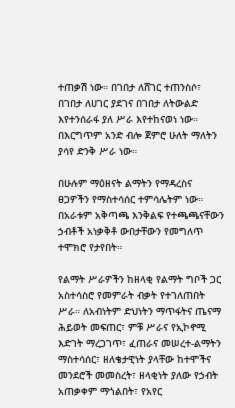ተጠቃሽ ነው። በገበታ ለሸገር ተጠንስሶ፣ በገበታ ለሀገር ያደገና በገበታ ለትውልድ እየተንሰራፋ ያለ ሥራ እየተከናወነ ነው። በእርግጥም አንድ ብሎ ጀምሮ ሁለት ማለትን ያሳየ ድንቅ ሥራ ነው።

በሁሉም ማዕዘናት ልማትን የማዳረስና ፀጋዎችን የማስተሳሰር ተምሳሌትም ነው። በአራቱም አቅጣጫ እንቅልፍ የተጫጫናቸውን ኃብቶች አነቃቅቶ ውበታቸውን የመግለጥ ተሞክሮ የታየበት።

የልማት ሥራዎችን ከዘላቂ የልማት ግቦች ጋር አስተሳስሮ የመምራት ብቃት የተገለጠበት ሥራ። ለአብነትም ድህነትን ማጥፋትና ጤናማ ሕይወት መፍጠር፣ ምቹ ሥራና የኢኮኖሚ እድገት ማረጋገጥ፣ ፈጠራና መሠረተ-ልማትን ማስተሳሰር፣ ዘለቄታዊነት ያላቸው ከተሞችና መንደሮች መመስረት፣ ዘላቂነት ያለው የኃብት አጠቃቀም ማጎልበት፣ የአየር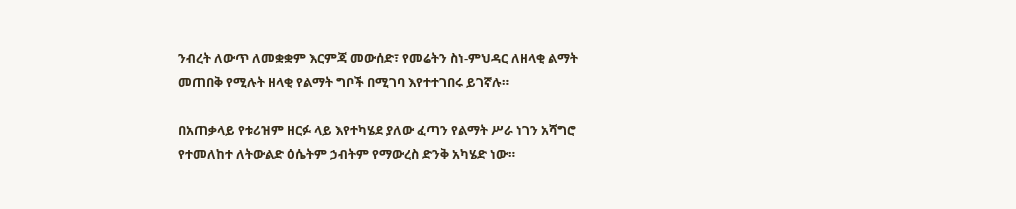ንብረት ለውጥ ለመቋቋም እርምጃ መውሰድ፣ የመሬትን ስነ-ምህዳር ለዘላቂ ልማት መጠበቅ የሚሉት ዘላቂ የልማት ግቦች በሚገባ እየተተገበሩ ይገኛሉ።

በአጠቃላይ የቱሪዝም ዘርፉ ላይ እየተካሄደ ያለው ፈጣን የልማት ሥራ ነገን አሻግሮ የተመለከተ ለትውልድ ዕሴትም ኃብትም የማውረስ ድንቅ አካሄድ ነው።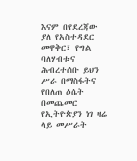እናም በየደረጃው ያለ የአስተዳደር መዋቅር፣ የግል ባለሃብቱና ሕብረተሰቡ ይህን ሥራ በማስፋትና የበለጠ ዕሴት በመጨመር የኢትዮጵያን ነገ ዛሬ ላይ መሥራት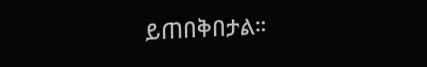ይጠበቅበታል።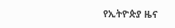የኢትዮጵያ ዜና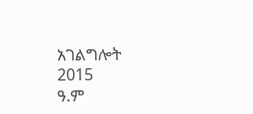አገልግሎት
2015
ዓ.ም